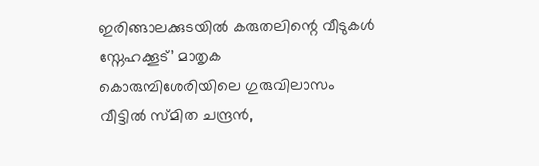ഇരിങ്ങാലക്കുടയിൽ കരുതലിന്റെ വീടുകൾ സ്നേഹക്കൂട്’ മാതൃക
കൊരുമ്പിശേരിയിലെ ഗുരുവിലാസം വീട്ടിൽ സ്മിത ചന്ദ്രൻ,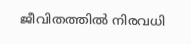ജീവിതത്തിൽ നിരവധി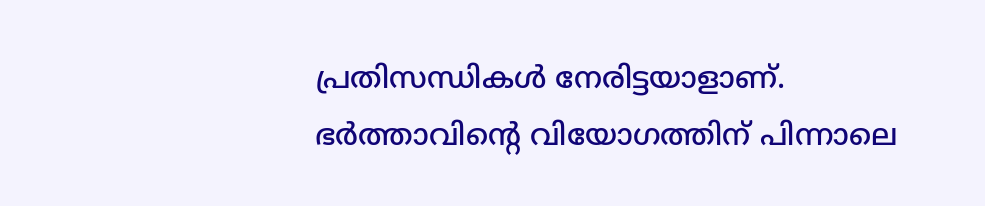പ്രതിസന്ധികൾ നേരിട്ടയാളാണ്. ഭർത്താവിന്റെ വിയോഗത്തിന് പിന്നാലെ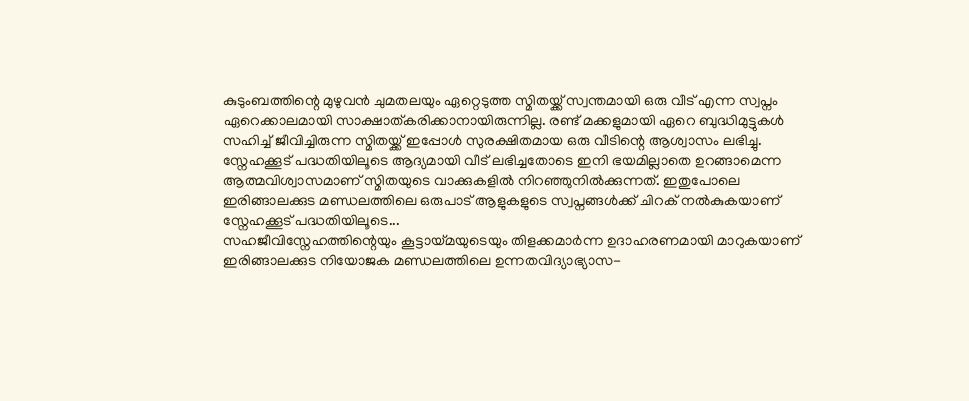കുടുംബത്തിന്റെ മുഴുവൻ ചുമതലയും ഏറ്റെടുത്ത സ്മിതയ്ക്ക് സ്വന്തമായി ഒരു വീട് എന്ന സ്വപ്നം ഏറെക്കാലമായി സാക്ഷാത്കരിക്കാനായിരുന്നില്ല. രണ്ട് മക്കളുമായി ഏറെ ബുദ്ധിമുട്ടുകൾ സഹിച്ച് ജീവിച്ചിരുന്ന സ്മിതയ്ക്ക് ഇപ്പോൾ സുരക്ഷിതമായ ഒരു വീടിന്റെ ആശ്വാസം ലഭിച്ചു. സ്നേഹക്കൂട് പദ്ധതിയിലൂടെ ആദ്യമായി വീട് ലഭിച്ചതോടെ ഇനി ഭയമില്ലാതെ ഉറങ്ങാമെന്ന ആത്മവിശ്വാസമാണ് സ്മിതയുടെ വാക്കുകളിൽ നിറഞ്ഞുനിൽക്കുന്നത്. ഇതുപോലെ ഇരിങ്ങാലക്കുട മണ്ഡലത്തിലെ ഒരുപാട് ആളുകളുടെ സ്വപ്നങ്ങൾക്ക് ചിറക് നൽകുകയാണ് സ്നേഹക്കൂട് പദ്ധതിയിലൂടെ...
സഹജീവിസ്നേഹത്തിന്റെയും കൂട്ടായ്മയുടെയും തിളക്കമാർന്ന ഉദാഹരണമായി മാറുകയാണ് ഇരിങ്ങാലക്കുട നിയോജക മണ്ഡലത്തിലെ ഉന്നതവിദ്യാഭ്യാസ-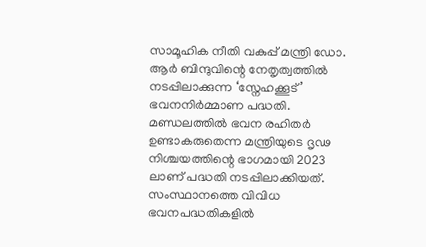സാമൂഹിക നീതി വകുപ്പ് മന്ത്രി ഡോ. ആർ ബിന്ദുവിന്റെ നേതൃത്വത്തിൽ നടപ്പിലാക്കുന്ന ‘സ്നേഹക്കൂട്’ ഭവനനിർമ്മാണ പദ്ധതി. മണ്ഡലത്തിൽ ഭവന രഹിതർ ഉണ്ടാകരുതെന്ന മന്ത്രിയുടെ ദൃഢ നിശ്ചയത്തിന്റെ ഭാഗമായി 2023 ലാണ് പദ്ധതി നടപ്പിലാക്കിയത്. സംസ്ഥാനത്തെ വിവിധ ഭവനപദ്ധതികളിൽ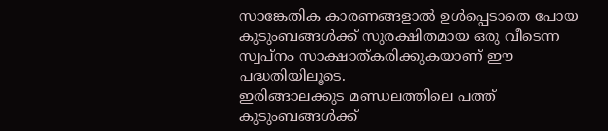സാങ്കേതിക കാരണങ്ങളാൽ ഉൾപ്പെടാതെ പോയ കുടുംബങ്ങൾക്ക് സുരക്ഷിതമായ ഒരു വീടെന്ന സ്വപ്നം സാക്ഷാത്കരിക്കുകയാണ് ഈ പദ്ധതിയിലൂടെ.
ഇരിങ്ങാലക്കുട മണ്ഡലത്തിലെ പത്ത് കുടുംബങ്ങൾക്ക്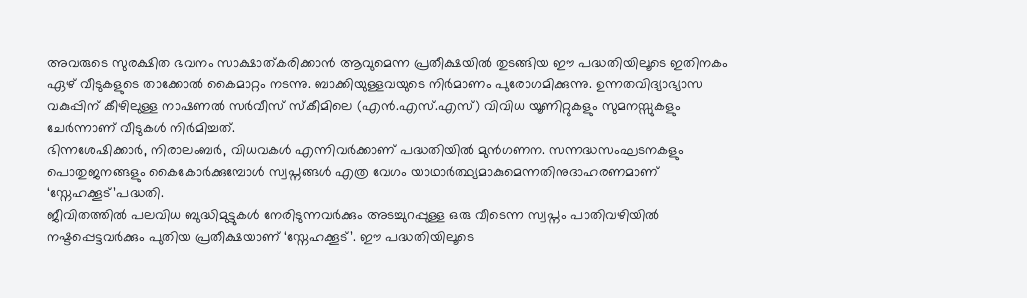അവരുടെ സുരക്ഷിത ഭവനം സാക്ഷാത്കരിക്കാൻ ആവുമെന്ന പ്രതീക്ഷയിൽ തുടങ്ങിയ ഈ പദ്ധതിയിലൂടെ ഇതിനകം ഏഴ് വീടുകളുടെ താക്കോൽ കൈമാറ്റം നടന്നു. ബാക്കിയുള്ളവയുടെ നിർമാണം പുരോഗമിക്കുന്നു. ഉന്നതവിദ്യാഭ്യാസ വകുപ്പിന് കീഴിലുള്ള നാഷണൽ സർവീസ് സ്കീമിലെ (എൻ.എസ്.എസ്) വിവിധ യൂണിറ്റുകളും സുമനസ്സുകളും ചേർന്നാണ് വീടുകൾ നിർമിച്ചത്.
ഭിന്നശേഷിക്കാർ, നിരാലംബർ, വിധവകൾ എന്നിവർക്കാണ് പദ്ധതിയിൽ മുൻഗണന. സന്നദ്ധസംഘടനകളും പൊതുജനങ്ങളും കൈകോർക്കുമ്പോൾ സ്വപ്നങ്ങൾ എത്ര വേഗം യാഥാർത്ഥ്യമാകുമെന്നതിനുദാഹരണമാണ് ‘സ്നേഹക്കൂട്’പദ്ധതി.
ജീവിതത്തിൽ പലവിധ ബുദ്ധിമുട്ടുകൾ നേരിടുന്നവർക്കും അടച്ചുറപ്പുള്ള ഒരു വീടെന്ന സ്വപ്നം പാതിവഴിയിൽ നഷ്ടപ്പെട്ടവർക്കും പുതിയ പ്രതീക്ഷയാണ് ‘സ്നേഹക്കൂട്’. ഈ പദ്ധതിയിലൂടെ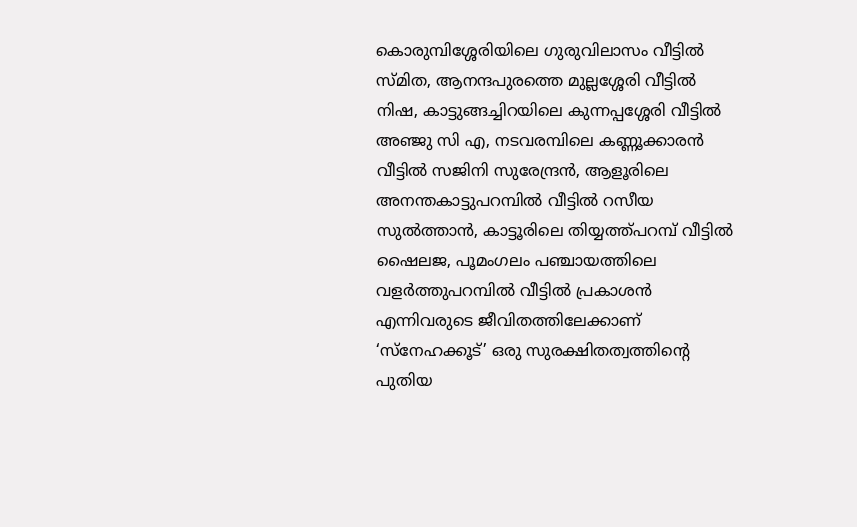കൊരുമ്പിശ്ശേരിയിലെ ഗുരുവിലാസം വീട്ടിൽ സ്മിത, ആനന്ദപുരത്തെ മുല്ലശ്ശേരി വീട്ടിൽ നിഷ, കാട്ടുങ്ങച്ചിറയിലെ കുന്നപ്പശ്ശേരി വീട്ടിൽ അഞ്ജു സി എ, നടവരമ്പിലെ കണ്ണൂക്കാരൻ വീട്ടിൽ സജിനി സുരേന്ദ്രൻ, ആളൂരിലെ അനന്തകാട്ടുപറമ്പിൽ വീട്ടിൽ റസീയ സുൽത്താൻ, കാട്ടൂരിലെ തിയ്യത്ത്പറമ്പ് വീട്ടിൽ ഷൈലജ, പൂമംഗലം പഞ്ചായത്തിലെ വളർത്തുപറമ്പിൽ വീട്ടിൽ പ്രകാശൻ എന്നിവരുടെ ജീവിതത്തിലേക്കാണ് ‘സ്നേഹക്കൂട്’ ഒരു സുരക്ഷിതത്വത്തിന്റെ പുതിയ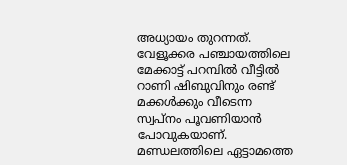അധ്യായം തുറന്നത്.
വേളൂക്കര പഞ്ചായത്തിലെ മേക്കാട്ട് പറമ്പിൽ വീട്ടിൽ റാണി ഷിബുവിനും രണ്ട് മക്കൾക്കും വീടെന്ന സ്വപ്നം പൂവണിയാൻ പോവുകയാണ്. മണ്ഡലത്തിലെ ഏട്ടാമത്തെ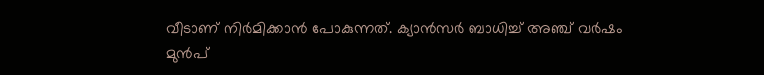വീടാണ് നിർമിക്കാൻ പോകുന്നത്. ക്യാൻസർ ബാധിച്ച് അഞ്ച് വർഷം മുൻപ്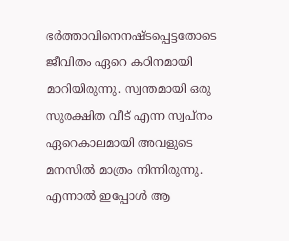ഭർത്താവിനെനഷ്ടപ്പെട്ടതോടെ ജീവിതം ഏറെ കഠിനമായി മാറിയിരുന്നു. സ്വന്തമായി ഒരു സുരക്ഷിത വീട് എന്ന സ്വപ്നം ഏറെകാലമായി അവളുടെ മനസിൽ മാത്രം നിന്നിരുന്നു. എന്നാൽ ഇപ്പോൾ ആ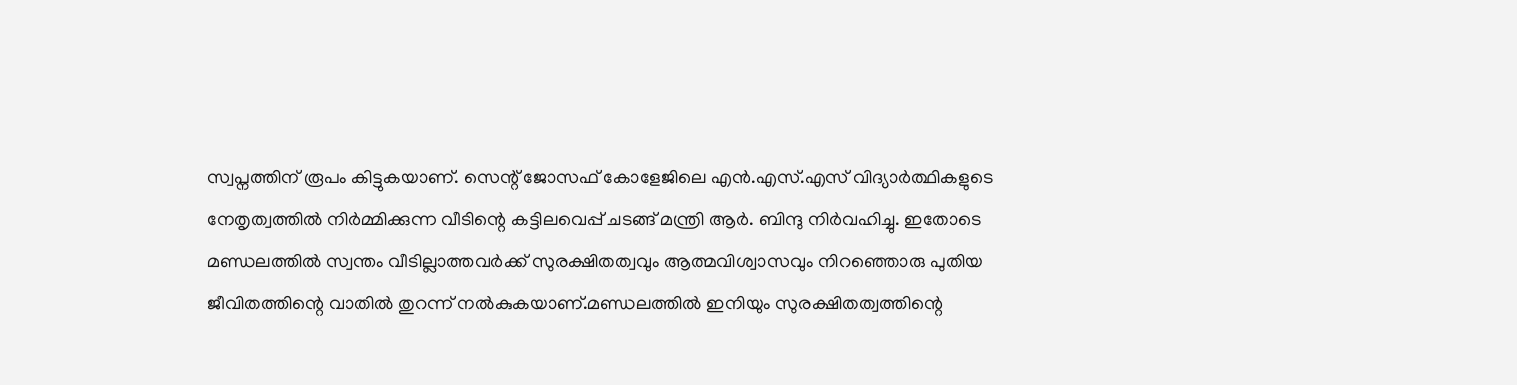സ്വപ്നത്തിന് രൂപം കിട്ടുകയാണ്. സെന്റ് ജോസഫ് കോളേജിലെ എൻ.എസ്.എസ് വിദ്യാർത്ഥികളുടെ നേതൃത്വത്തിൽ നിർമ്മിക്കുന്ന വീടിന്റെ കട്ടിലവെപ്പ് ചടങ്ങ് മന്ത്രി ആർ. ബിന്ദു നിർവഹിച്ചു. ഇതോടെ മണ്ഡലത്തിൽ സ്വന്തം വീടില്ലാത്തവർക്ക് സുരക്ഷിതത്വവും ആത്മവിശ്വാസവും നിറഞ്ഞൊരു പുതിയ ജീവിതത്തിന്റെ വാതിൽ തുറന്ന് നൽകുകയാണ്.മണ്ഡലത്തിൽ ഇനിയും സുരക്ഷിതത്വത്തിന്റെ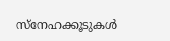സ്നേഹക്കൂടുകൾ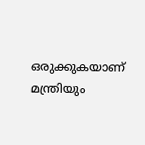ഒരുക്കുകയാണ് മന്ത്രിയും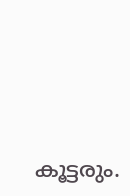കൂട്ടരും.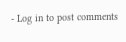- Log in to post comments